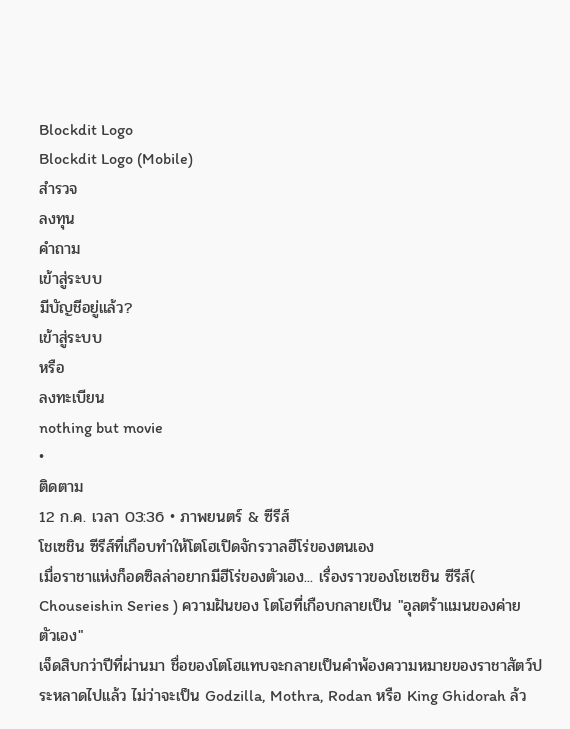Blockdit Logo
Blockdit Logo (Mobile)
สำรวจ
ลงทุน
คำถาม
เข้าสู่ระบบ
มีบัญชีอยู่แล้ว?
เข้าสู่ระบบ
หรือ
ลงทะเบียน
nothing but movie
•
ติดตาม
12 ก.ค. เวลา 03:36 • ภาพยนตร์ & ซีรีส์
โชเซชิน ซีรีส์ที่เกือบทำให้โตโฮเปิดจักรวาลฮีโร่ของตนเอง
เมื่อราชาแห่งก็อดซิลล่าอยากมีฮีโร่ของตัวเอง... เรื่องราวของโชเซชิน ซีรีส์( Chouseishin Series ) ความฝันของ โตโฮที่เกือบกลายเป็น "อุลตร้าแมนของค่ายตัวเอง"
เจ็ดสิบกว่าปีที่ผ่านมา ชื่อของโตโฮแทบจะกลายเป็นคำพ้องความหมายของราชาสัตว์ประหลาดไปแล้ว ไม่ว่าจะเป็น Godzilla, Mothra, Rodan หรือ King Ghidorah ล้ว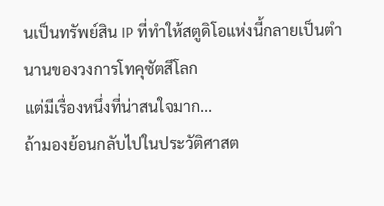นเป็นทรัพย์สิน IP ที่ทำให้สตูดิโอแห่งนี้กลายเป็นตำนานของวงการโทคุซัตสึโลก
แต่มีเรื่องหนึ่งที่น่าสนใจมาก...
ถ้ามองย้อนกลับไปในประวัติศาสต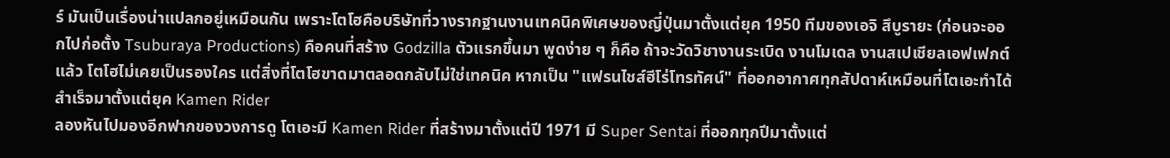ร์ มันเป็นเรื่องน่าแปลกอยู่เหมือนกัน เพราะโตโฮคือบริษัทที่วางรากฐานงานเทคนิคพิเศษของญี่ปุ่นมาตั้งแต่ยุค 1950 ทีมของเอจิ สึบูรายะ (ก่อนจะออกไปก่อตั้ง Tsuburaya Productions) คือคนที่สร้าง Godzilla ตัวแรกขึ้นมา พูดง่าย ๆ ก็คือ ถ้าจะวัดวิชางานระเบิด งานโมเดล งานสเปเชียลเอฟเฟกต์แล้ว โตโฮไม่เคยเป็นรองใคร แต่สิ่งที่โตโฮขาดมาตลอดกลับไม่ใช่เทคนิค หากเป็น "แฟรนไชส์ฮีโร่โทรทัศน์" ที่ออกอากาศทุกสัปดาห์เหมือนที่โตเอะทำได้สำเร็จมาตั้งแต่ยุค Kamen Rider
ลองหันไปมองอีกฟากของวงการดู โตเอะมี Kamen Rider ที่สร้างมาตั้งแต่ปี 1971 มี Super Sentai ที่ออกทุกปีมาตั้งแต่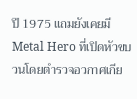ปี 1975 แถมยังเคยมี Metal Hero ที่เปิดหัวขบวนโดยตำรวจอวกาศเกีย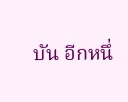บัน อีกหนึ่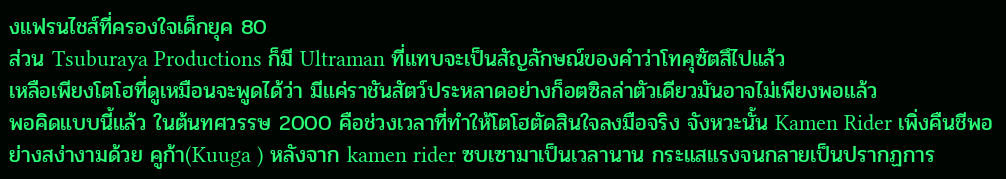งแฟรนไชส์ที่ครองใจเด็กยุค 80
ส่วน Tsuburaya Productions ก็มี Ultraman ที่แทบจะเป็นสัญลักษณ์ของคำว่าโทคุซัตสึไปแล้ว
เหลือเพียงโตโฮที่ดูเหมือนจะพูดได้ว่า มีแค่ราชันสัตว์ประหลาดอย่างก็อตซิลล่าตัวเดียวมันอาจไม่เพียงพอแล้ว
พอคิดแบบนี้แล้ว ในต้นทศวรรษ 2000 คือช่วงเวลาที่ทำให้โตโฮตัดสินใจลงมือจริง จังหวะนั้น Kamen Rider เพิ่งคืนชีพอย่างสง่างามด้วย คูก้า(Kuuga ) หลังจาก kamen rider ซบเซามาเป็นเวลานาน กระแสแรงจนกลายเป็นปรากฏการ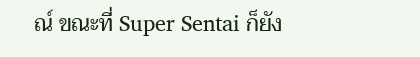ณ์ ขณะที่ Super Sentai ก็ยัง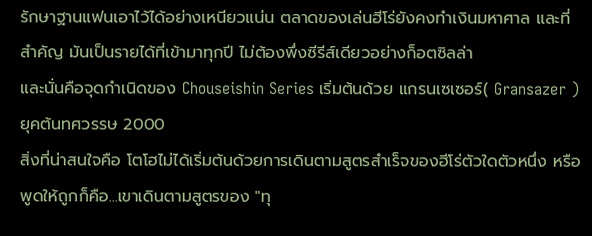รักษาฐานแฟนเอาไว้ได้อย่างเหนียวแน่น ตลาดของเล่นฮีโร่ยังคงทำเงินมหาศาล และที่สำคัญ มันเป็นรายได้ที่เข้ามาทุกปี ไม่ต้องพึ่งซีรีส์เดียวอย่างก็อตซิลล่า
และนั่นคือจุดกำเนิดของ Chouseishin Series เริ่มต้นด้วย แกรนเซเซอร์( Gransazer )ยุคต้นทศวรรษ 2000
สิ่งที่น่าสนใจคือ โตโฮไม่ได้เริ่มต้นด้วยการเดินตามสูตรสำเร็จของฮีโร่ตัวใดตัวหนึ่ง หรือพูดให้ถูกก็คือ...เขาเดินตามสูตรของ "ทุ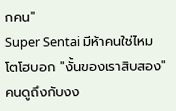กคน"
Super Sentai มีห้าคนใช่ไหม โตโฮบอก "งั้นของเราสิบสอง" คนดูถึงกับงง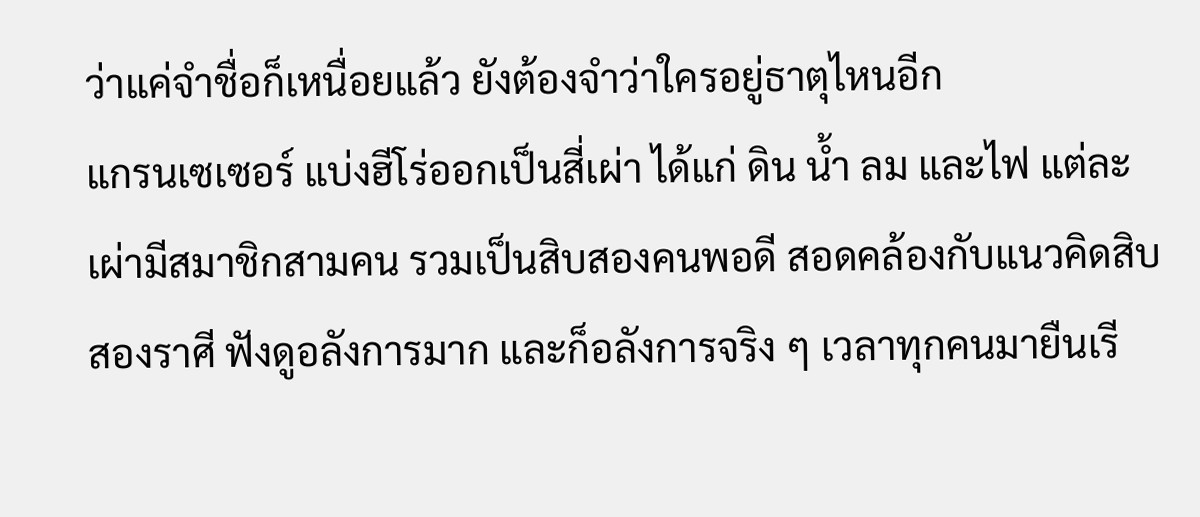ว่าแค่จำชื่อก็เหนื่อยแล้ว ยังต้องจำว่าใครอยู่ธาตุไหนอีก
แกรนเซเซอร์ แบ่งฮีโร่ออกเป็นสี่เผ่า ได้แก่ ดิน น้ำ ลม และไฟ แต่ละเผ่ามีสมาชิกสามคน รวมเป็นสิบสองคนพอดี สอดคล้องกับแนวคิดสิบสองราศี ฟังดูอลังการมาก และก็อลังการจริง ๆ เวลาทุกคนมายืนเรี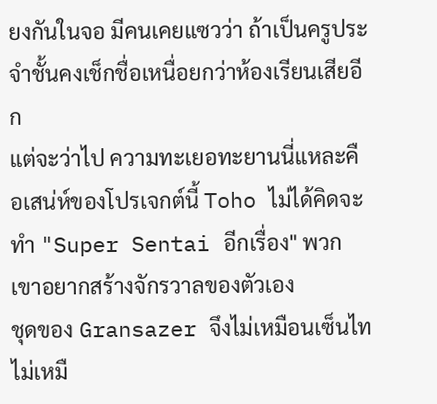ยงกันในจอ มีคนเคยแซวว่า ถ้าเป็นครูประจำชั้นคงเช็กชื่อเหนื่อยกว่าห้องเรียนเสียอีก
แต่จะว่าไป ความทะเยอทะยานนี่แหละคือเสน่ห์ของโปรเจกต์นี้ Toho ไม่ได้คิดจะทำ "Super Sentai อีกเรื่อง" พวกเขาอยากสร้างจักรวาลของตัวเอง
ชุดของ Gransazer จึงไม่เหมือนเซ็นไท ไม่เหมื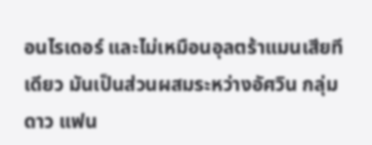อนไรเดอร์ และไม่เหมือนอุลตร้าแมนเสียทีเดียว มันเป็นส่วนผสมระหว่างอัศวิน กลุ่มดาว แฟน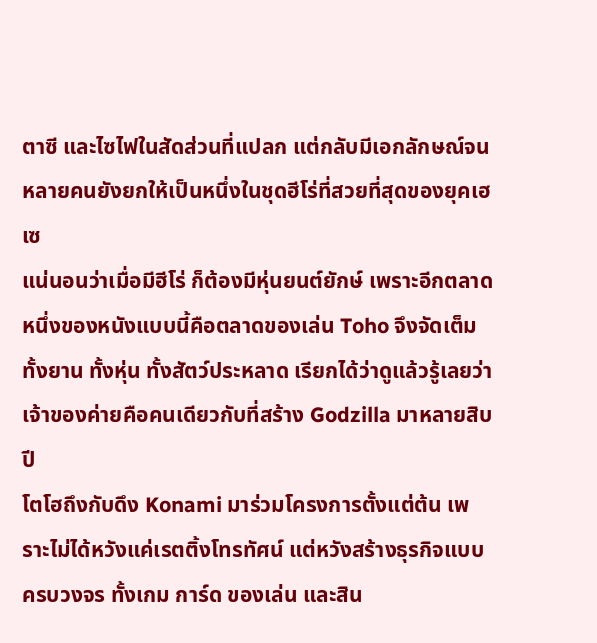ตาซี และไซไฟในสัดส่วนที่แปลก แต่กลับมีเอกลักษณ์จนหลายคนยังยกให้เป็นหนึ่งในชุดฮีโร่ที่สวยที่สุดของยุคเฮเซ
แน่นอนว่าเมื่อมีฮีโร่ ก็ต้องมีหุ่นยนต์ยักษ์ เพราะอีกตลาดหนึ่งของหนังแบบนี้คือตลาดของเล่น Toho จึงจัดเต็มทั้งยาน ทั้งหุ่น ทั้งสัตว์ประหลาด เรียกได้ว่าดูแล้วรู้เลยว่าเจ้าของค่ายคือคนเดียวกับที่สร้าง Godzilla มาหลายสิบปี
โตโฮถึงกับดึง Konami มาร่วมโครงการตั้งแต่ต้น เพราะไม่ได้หวังแค่เรตติ้งโทรทัศน์ แต่หวังสร้างธุรกิจแบบครบวงจร ทั้งเกม การ์ด ของเล่น และสิน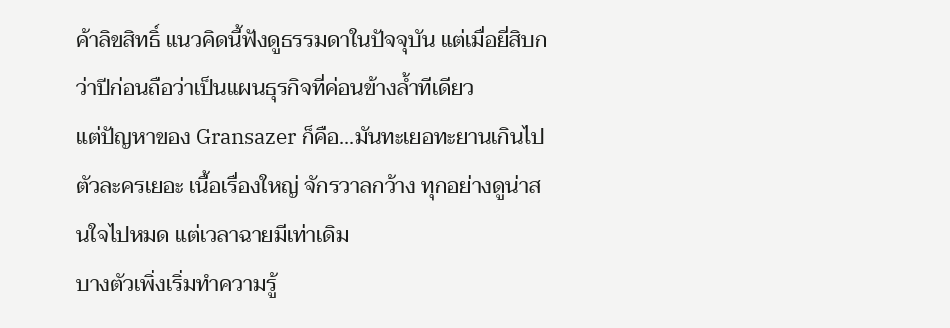ค้าลิขสิทธิ์ แนวคิดนี้ฟังดูธรรมดาในปัจจุบัน แต่เมื่อยี่สิบกว่าปีก่อนถือว่าเป็นแผนธุรกิจที่ค่อนข้างล้ำทีเดียว
แต่ปัญหาของ Gransazer ก็คือ...มันทะเยอทะยานเกินไป ตัวละครเยอะ เนื้อเรื่องใหญ่ จักรวาลกว้าง ทุกอย่างดูน่าสนใจไปหมด แต่เวลาฉายมีเท่าเดิม
บางตัวเพิ่งเริ่มทำความรู้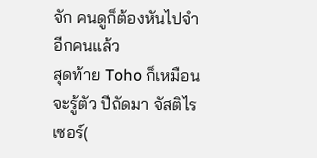จัก คนดูก็ต้องหันไปจำอีกคนแล้ว
สุดท้าย Toho ก็เหมือนจะรู้ตัว ปีถัดมา จัสติไรเซอร์(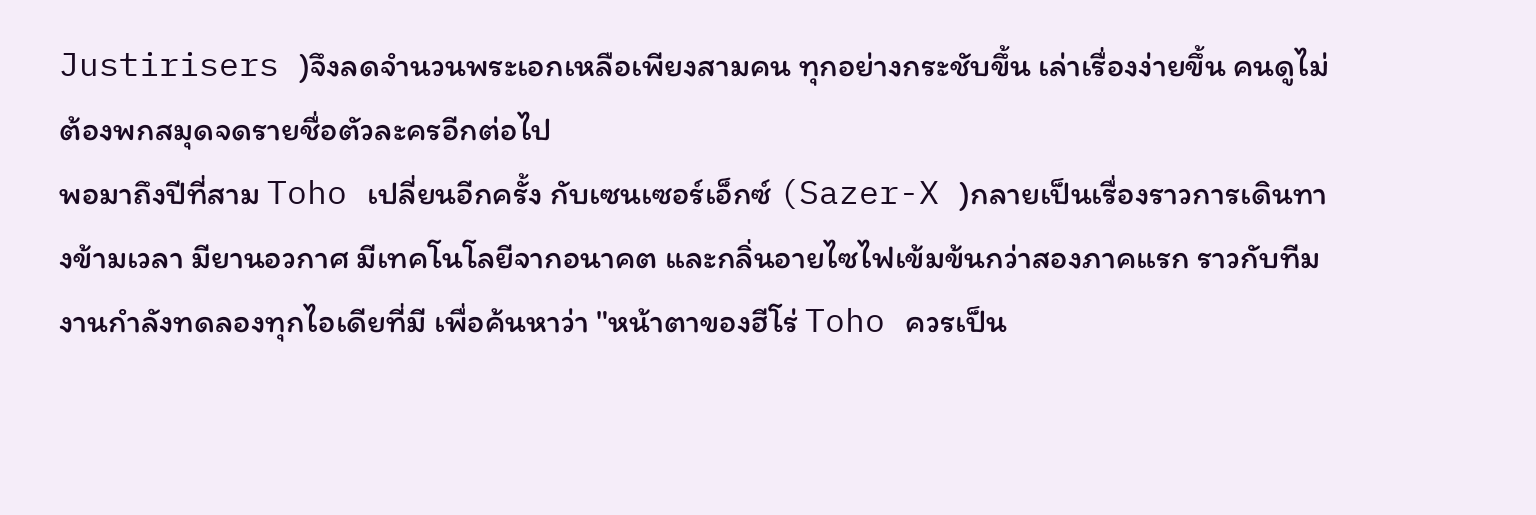Justirisers )จึงลดจำนวนพระเอกเหลือเพียงสามคน ทุกอย่างกระชับขึ้น เล่าเรื่องง่ายขึ้น คนดูไม่ต้องพกสมุดจดรายชื่อตัวละครอีกต่อไป
พอมาถึงปีที่สาม Toho เปลี่ยนอีกครั้ง กับเซนเซอร์เอ็กซ์ (Sazer-X )กลายเป็นเรื่องราวการเดินทางข้ามเวลา มียานอวกาศ มีเทคโนโลยีจากอนาคต และกลิ่นอายไซไฟเข้มข้นกว่าสองภาคแรก ราวกับทีมงานกำลังทดลองทุกไอเดียที่มี เพื่อค้นหาว่า "หน้าตาของฮีโร่ Toho ควรเป็น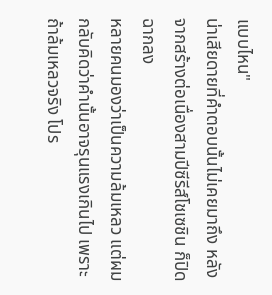แบบไหน"
น่าเสียดายที่คำตอบนั้นไม่เคยมาถึง หลังจากสร้างต่อเนื่องสามปีซีรีส์โชเซชิน ก็ปิดฉากลง
หลายคนมองว่าเป็นความล้มเหลว แต่ผมกลับคิดว่าคำนั้นอาจรุนแรงเกินไป เพราะถ้าล้มเหลวจริง โปร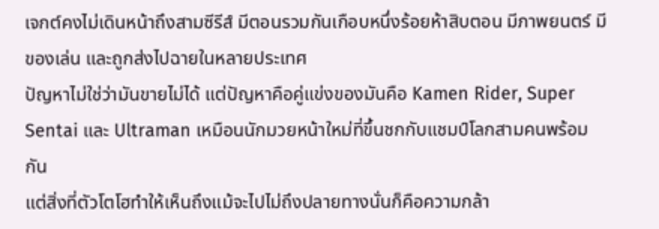เจกต์คงไม่เดินหน้าถึงสามซีรีส์ มีตอนรวมกันเกือบหนึ่งร้อยห้าสิบตอน มีภาพยนตร์ มีของเล่น และถูกส่งไปฉายในหลายประเทศ
ปัญหาไม่ใช่ว่ามันขายไม่ได้ แต่ปัญหาคือคู่แข่งของมันคือ Kamen Rider, Super Sentai และ Ultraman เหมือนนักมวยหน้าใหม่ที่ขึ้นชกกับแชมป์โลกสามคนพร้อมกัน
แต่สิ่งที่ตัวโตโฮทำให้เห็นถึงแม้จะไปไม่ถึงปลายทางนั่นก็คือความกล้า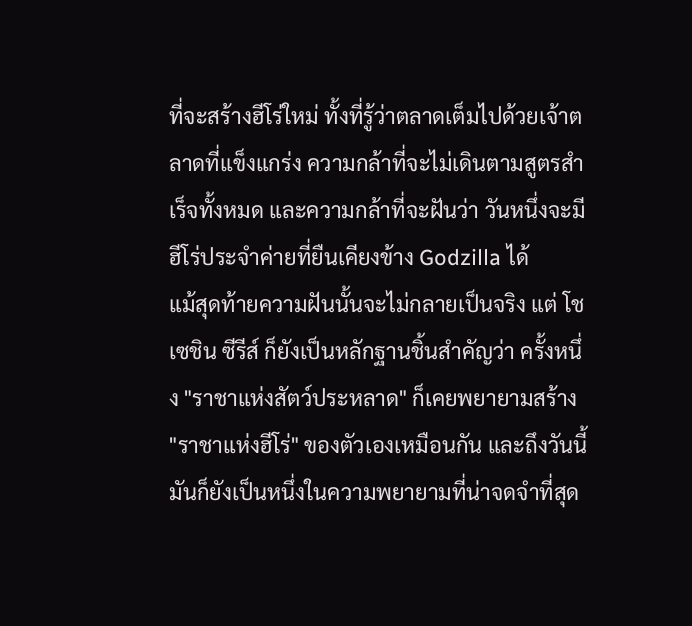ที่จะสร้างฮีโร่ใหม่ ทั้งที่รู้ว่าตลาดเต็มไปด้วยเจ้าตลาดที่แข็งแกร่ง ความกล้าที่จะไม่เดินตามสูตรสำเร็จทั้งหมด และความกล้าที่จะฝันว่า วันหนึ่งจะมีฮีโร่ประจำค่ายที่ยืนเคียงข้าง Godzilla ได้
แม้สุดท้ายความฝันนั้นจะไม่กลายเป็นจริง แต่ โชเซชิน ซีรีส์ ก็ยังเป็นหลักฐานชิ้นสำคัญว่า ครั้งหนึ่ง "ราชาแห่งสัตว์ประหลาด" ก็เคยพยายามสร้าง "ราชาแห่งฮีโร่" ของตัวเองเหมือนกัน และถึงวันนี้ มันก็ยังเป็นหนึ่งในความพยายามที่น่าจดจำที่สุด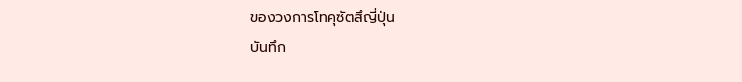ของวงการโทคุซัตสึญี่ปุ่น
บันทึก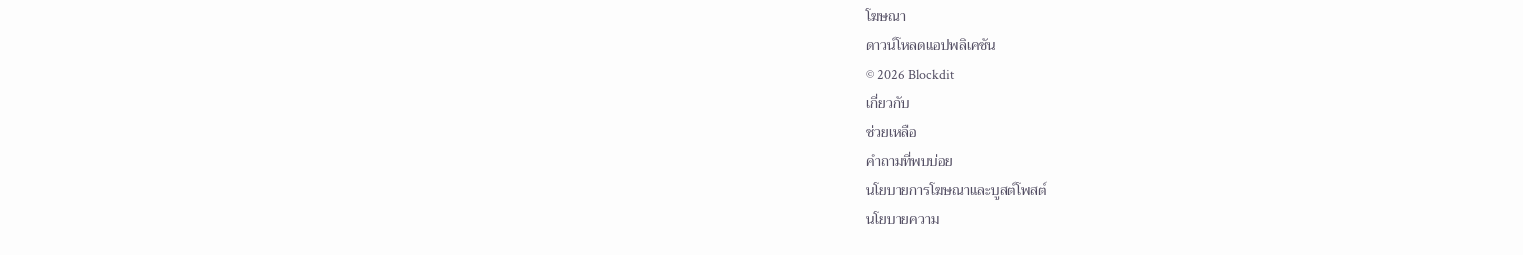โฆษณา
ดาวน์โหลดแอปพลิเคชัน
© 2026 Blockdit
เกี่ยวกับ
ช่วยเหลือ
คำถามที่พบบ่อย
นโยบายการโฆษณาและบูสต์โพสต์
นโยบายความ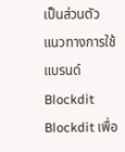เป็นส่วนตัว
แนวทางการใช้แบรนด์ Blockdit
Blockdit เพื่อ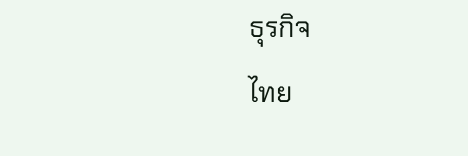ธุรกิจ
ไทย